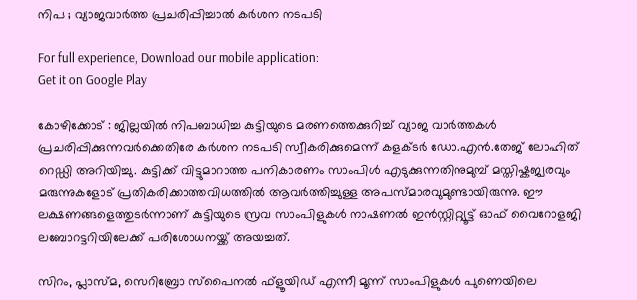നിപ ; വ്യാജവാര്‍ത്ത പ്രചരിപ്പിച്ചാല്‍ കര്‍ശന നടപടി

For full experience, Download our mobile application:
Get it on Google Play

കോഴിക്കോട് : ജില്ലയിൽ നിപബാധിച്ച കുട്ടിയുടെ മരണത്തെക്കുറിച്ച് വ്യാജ വാർത്തകൾ പ്രചരിപ്പിക്കുന്നവർക്കെതിരേ കർശന നടപടി സ്വീകരിക്കുമെന്ന് കളക്ടർ ഡോ.എൻ.തേജ് ലോഹിത് റെഡ്ഡി അറിയിച്ചു. കുട്ടിക്ക് വിട്ടുമാറാത്ത പനികാരണം സാംപിൾ എടുക്കുന്നതിനുമുമ്പ് മസ്തിഷ്കജ്വരവും മരുന്നുകളോട് പ്രതികരിക്കാത്തവിധത്തിൽ ആവർത്തിച്ചുള്ള അപസ്മാരവുമുണ്ടായിരുന്നു. ഈ ലക്ഷണങ്ങളെത്തുടർന്നാണ് കുട്ടിയുടെ സ്രവ സാംപിളുകൾ നാഷണൽ ഇൻസ്റ്റിറ്റ്യൂട്ട് ഓഫ് വൈറോളജി ലബോറട്ടറിയിലേക്ക് പരിശോധനയ്ക്ക് അയച്ചത്.

സിറം, പ്ലാസ്മ, സെറിബ്രോ സ്പൈനൽ ഫ്ളൂയിഡ് എന്നീ മൂന്ന് സാംപിളുകൾ പുണെയിലെ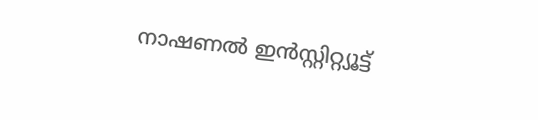നാഷണൽ ഇൻസ്റ്റിറ്റ്യൂട്ട്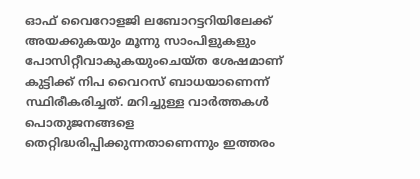ഓഫ് വൈറോളജി ലബോറട്ടറിയിലേക്ക് അയക്കുകയും മൂന്നു സാംപിളുകളും പോസിറ്റീവാകുകയുംചെയ്ത ശേഷമാണ് കുട്ടിക്ക് നിപ വൈറസ് ബാധയാണെന്ന് സ്ഥിരീകരിച്ചത്. മറിച്ചുള്ള വാർത്തകൾ പൊതുജനങ്ങളെ തെറ്റിദ്ധരിപ്പിക്കുന്നതാണെന്നും ഇത്തരം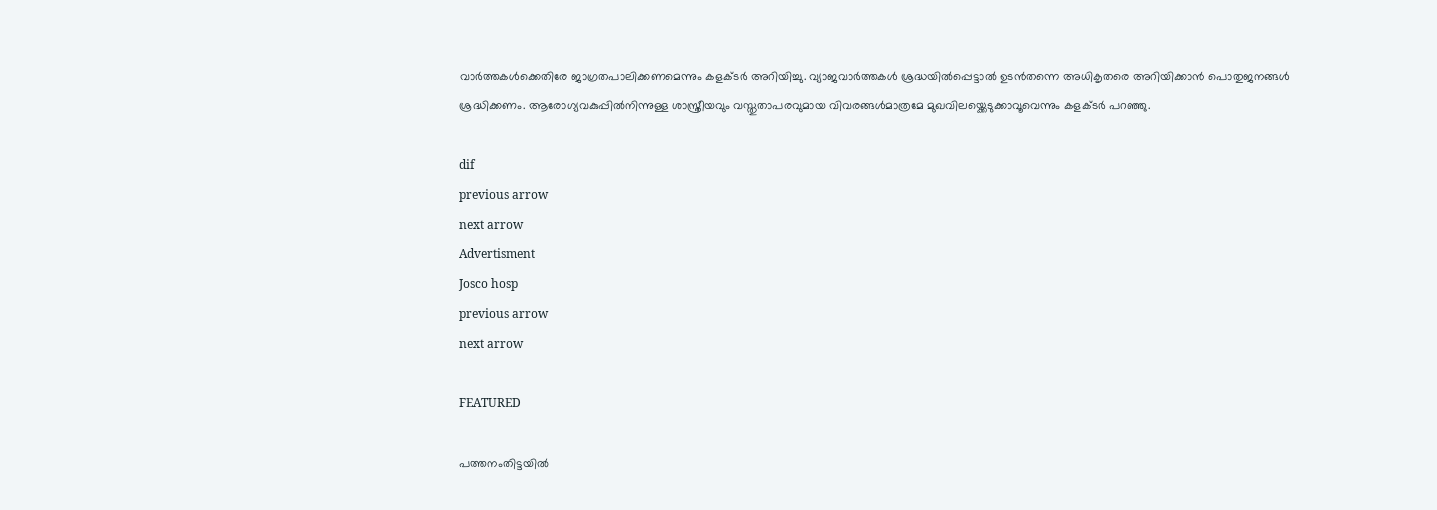വാർത്തകൾക്കെതിരേ ജാഗ്രതപാലിക്കണമെന്നും കളക്ടർ അറിയിച്ചു. വ്യാജവാർത്തകൾ ശ്രദ്ധയിൽപ്പെട്ടാൽ ഉടൻതന്നെ അധികൃതരെ അറിയിക്കാൻ പൊതുജനങ്ങൾ ശ്രദ്ധിക്കണം. ആരോഗ്യവകുപ്പിൽനിന്നുള്ള ശാസ്ത്രീയവും വസ്തുതാപരവുമായ വിവരങ്ങൾമാത്രമേ മുഖവിലയ്ക്കെടുക്കാവൂവെന്നും കളക്ടർ പറഞ്ഞു.

dif
previous arrow
next arrow
Advertisment
Josco hosp
previous arrow
next arrow

FEATURED

പത്തനംതിട്ടയിൽ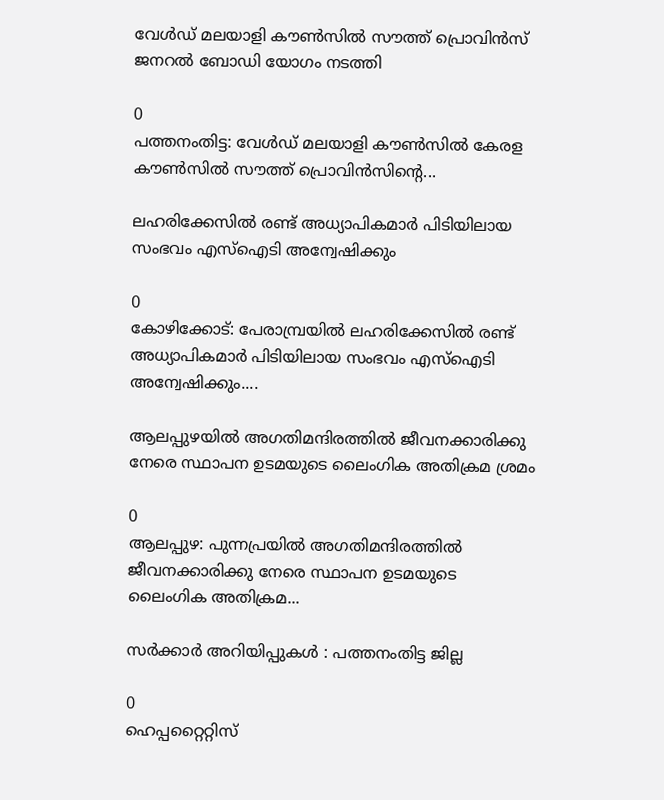വേൾഡ് മലയാളി കൗൺസിൽ സൗത്ത് പ്രൊവിൻസ് ജനറൽ ബോഡി യോഗം നടത്തി

0
പത്തനംതിട്ട: വേൾഡ് മലയാളി കൗൺസിൽ കേരള കൗൺസിൽ സൗത്ത് പ്രൊവിൻസിന്റെ...

ലഹരിക്കേസിൽ രണ്ട് അധ്യാപികമാർ പിടിയിലായ സംഭവം എസ്ഐടി അന്വേഷിക്കും

0
കോഴിക്കോട്: പേരാമ്പ്രയിൽ ലഹരിക്കേസിൽ രണ്ട് അധ്യാപികമാർ പിടിയിലായ സംഭവം എസ്ഐടി അന്വേഷിക്കും....

ആലപ്പുഴയിൽ അഗതിമന്ദിരത്തിൽ ജീവനക്കാരിക്കു നേരെ സ്ഥാപന ഉടമയുടെ ലൈംഗിക അതിക്രമ ശ്രമം

0
ആലപ്പുഴ: പുന്നപ്രയിൽ അഗതിമന്ദിരത്തിൽ ജീവനക്കാരിക്കു നേരെ സ്ഥാപന ഉടമയുടെ ലൈംഗിക അതിക്രമ...

സര്‍ക്കാര്‍ അറിയിപ്പുകള്‍ : പത്തനംതിട്ട ജില്ല

0
ഹെപ്പറ്റൈറ്റിസ്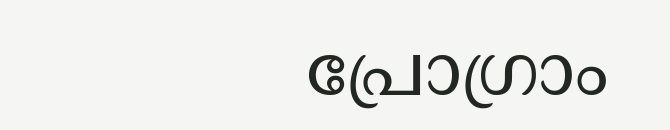പ്രോഗ്രാം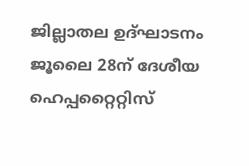ജില്ലാതല ഉദ്ഘാടനം ജൂലൈ 28ന് ദേശീയ ഹെപ്പറ്റൈറ്റിസ്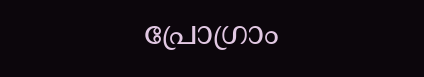പ്രോഗ്രാം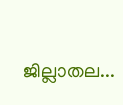ജില്ലാതല...